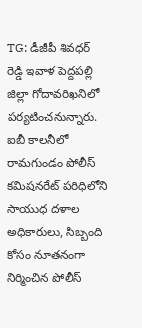TG: డీజీపీ శివధర్ రెడ్డి ఇవాళ పెద్దపల్లి జిల్లా గోదావరిఖనిలో పర్యటించనున్నారు. ఐబీ కాలనీలో రామగుండం పోలీస్ కమిషనరేట్ పరిధిలోని సాయుధ దళాల అధికారులు, సిబ్బంది కోసం నూతనంగా నిర్మించిన పోలీస్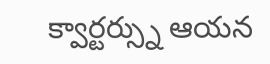క్వార్టర్స్ను ఆయన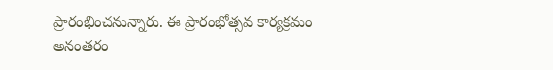ప్రారంభించనున్నారు. ఈ ప్రారంభోత్సవ కార్యక్రమం అనంతరం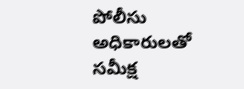పోలీసు అధికారులతో సమీక్ష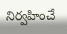నిర్వహించే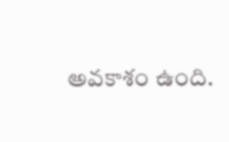అవకాశం ఉంది.